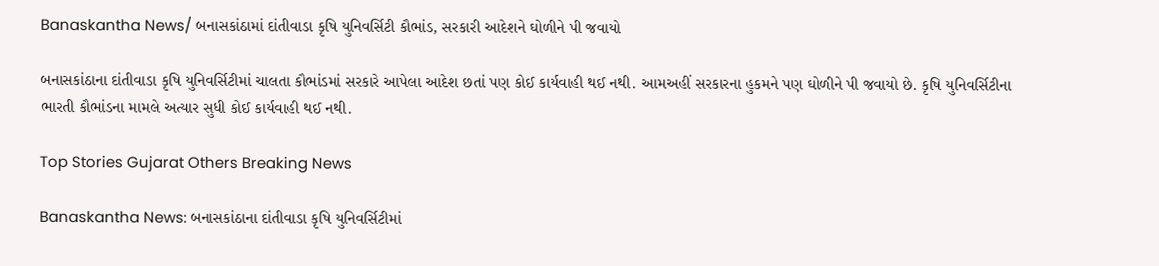Banaskantha News/ બનાસકાંઠામાં દાંતીવાડા કૃષિ યુનિવર્સિટી કૌભાંડ, સરકારી આદેશને ઘોળીને પી જવાયો

બનાસકાંઠાના દાંતીવાડા કૃષિ યુનિવર્સિટીમાં ચાલતા કૌભાંડમાં સરકારે આપેલા આદેશ છતાં પણ કોઈ કાર્યવાહી થઈ નથી. આમઅહીં સરકારના હુકમને પણ ઘોળીને પી જવાયો છે. કૃષિ યુનિવર્સિટીના ભારતી કૌભાંડના મામલે અત્યાર સુધી કોઈ કાર્યવાહી થઈ નથી.

Top Stories Gujarat Others Breaking News

Banaskantha News: બનાસકાંઠાના દાંતીવાડા કૃષિ યુનિવર્સિટીમાં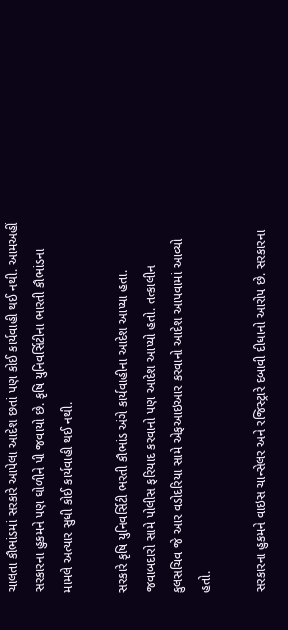ચાલતા કૌભાંડમાં સરકારે આપેલા આદેશ છતાં પણ કોઈ કાર્યવાહી થઈ નથી. આમઅહીં સરકારના હુકમને પણ ઘોળીને પી જવાયો છે. કૃષિ યુનિવર્સિટીના ભારતી કૌભાંડના મામલે અત્યાર સુધી કોઈ કાર્યવાહી થઈ નથી.

સરકારે કૃષિ યુનિવર્સિટી ભરતી કૌભાંડ અંગે કાર્યવાહીના આદેશ આપ્યા હતા. જવાબદારો સામે પોલીસ ફરિયાદ કરવાનો પણ આદેશ આપ્યો હતો. તત્કાલીન કુલસચિવ જે આર વડોદરિયા સામે એફઆઇઆર કરવાનો આદેશ આપવામાં આવ્યો હતો.

સરકારના હુકમને વાઇસ ચાન્સેલર અને રજિસ્ટ્રારે દબાવી દીધાનો આરોપ છે. સરકારના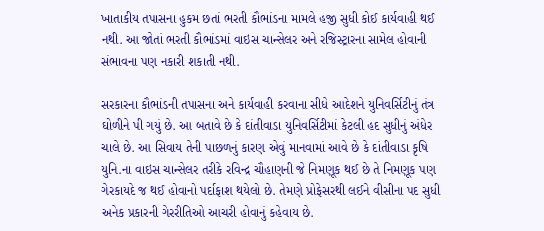ખાતાકીય તપાસના હુકમ છતાં ભરતી કૌભાંડના મામલે હજી સુધી કોઈ કાર્યવાહી થઈ નથી. આ જોતાં ભરતી કૌભાંડમાં વાઇસ ચાન્સેલર અને રજિસ્ટ્રારના સામેલ હોવાની સંભાવના પણ નકારી શકાતી નથી.

સરકારના કૌભાંડની તપાસના અને કાર્યવાહી કરવાના સીધે આદેશને યુનિવર્સિટીનું તંત્ર ઘોળીને પી ગયું છે. આ બતાવે છે કે દાંતીવાડા યુનિવર્સિટીમાં કેટલી હદ સુધીનું અંધેર ચાલે છે. આ સિવાય તેની પાછળનું કારણ એવું માનવામાં આવે છે કે દાંતીવાડા કૃષિ યુનિ.ના વાઇસ ચાન્સેલર તરીકે રવિન્દ્ર ચૌહાણની જે નિમણૂક થઈ છે તે નિમણૂક પણ ગેરકાયદે જ થઈ હોવાનો પર્દાફાશ થયેલો છે. તેમણે પ્રોફેસરથી લઈને વીસીના પદ સુધી અનેક પ્રકારની ગેરરીતિઓ આચરી હોવાનું કહેવાય છે.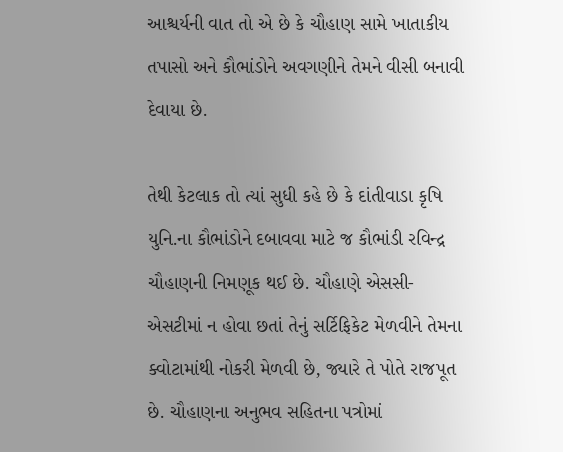આશ્ચર્યની વાત તો એ છે કે ચૌહાણ સામે ખાતાકીય તપાસો અને કૌભાંડોને અવગણીને તેમને વીસી બનાવી દેવાયા છે.

તેથી કેટલાક તો ત્યાં સુધી કહે છે કે દાંતીવાડા કૃષિ યુનિ.ના કૌભાંડોને દબાવવા માટે જ કૌભાંડી રવિન્દ્ર ચૌહાણની નિમણૂક થઈ છે. ચૌહાણે એસસી-એસટીમાં ન હોવા છતાં તેનું સર્ટિફિકેટ મેળવીને તેમના ક્વોટામાંથી નોકરી મેળવી છે, જ્યારે તે પોતે રાજપૂત છે. ચૌહાણના અનુભવ સહિતના પત્રોમાં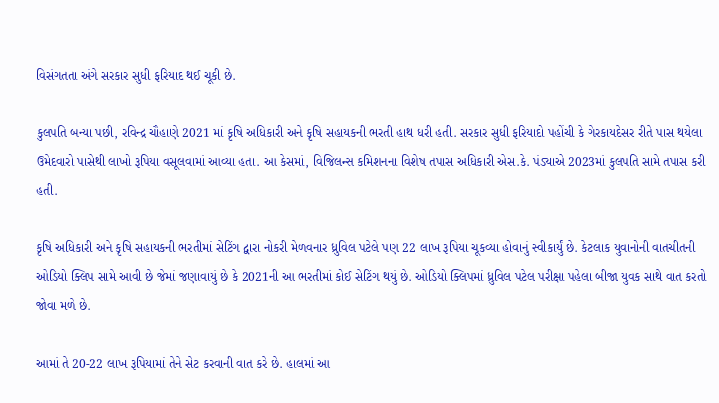વિસંગતતા અંગે સરકાર સુધી ફરિયાદ થઈ ચૂકી છે.

કુલપતિ બન્યા પછી, રવિન્દ્ર ચૌહાણે 2021 માં કૃષિ અધિકારી અને કૃષિ સહાયકની ભરતી હાથ ધરી હતી. સરકાર સુધી ફરિયાદો પહોંચી કે ગેરકાયદેસર રીતે પાસ થયેલા ઉમેદવારો પાસેથી લાખો રૂપિયા વસૂલવામાં આવ્યા હતા. આ કેસમાં, વિજિલન્સ કમિશનના વિશેષ તપાસ અધિકારી એસ.કે. પંડ્યાએ 2023માં કુલપતિ સામે તપાસ કરી હતી.

કૃષિ અધિકારી અને કૃષિ સહાયકની ભરતીમાં સેટિંગ દ્વારા નોકરી મેળવનાર ધ્રુવિલ પટેલે પણ 22 લાખ રૂપિયા ચૂકવ્યા હોવાનું સ્વીકાર્યું છે. કેટલાક યુવાનોની વાતચીતની ઓડિયો ક્લિપ સામે આવી છે જેમાં જણાવાયું છે કે 2021ની આ ભરતીમાં કોઈ સેટિંગ થયું છે. ઓડિયો ક્લિપમાં ધ્રુવિલ પટેલ પરીક્ષા પહેલા બીજા યુવક સાથે વાત કરતો જોવા મળે છે.

આમાં તે 20-22 લાખ રૂપિયામાં તેને સેટ કરવાની વાત કરે છે. હાલમાં આ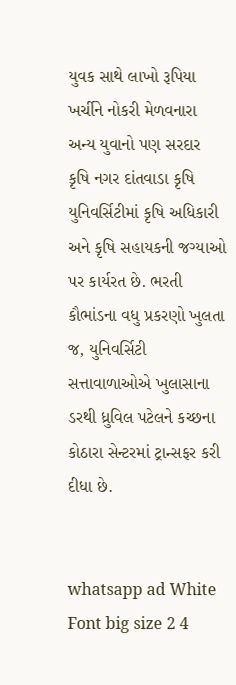યુવક સાથે લાખો રૂપિયા ખર્ચીને નોકરી મેળવનારા અન્ય યુવાનો પણ સરદાર કૃષિ નગર દાંતવાડા કૃષિ યુનિવર્સિટીમાં કૃષિ અધિકારી અને કૃષિ સહાયકની જગ્યાઓ પર કાર્યરત છે. ભરતી કૌભાંડના વધુ પ્રકરણો ખુલતા જ, યુનિવર્સિટી સત્તાવાળાઓએ ખુલાસાના ડરથી ધ્રુવિલ પટેલને કચ્છના કોઠારા સેન્ટરમાં ટ્રાન્સફર કરી દીધા છે.


whatsapp ad White Font big size 2 4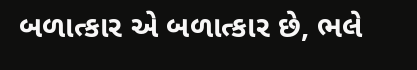બળાત્કાર એ બળાત્કાર છે, ભલે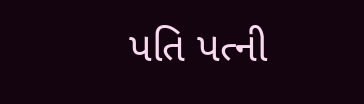પતિ પત્ની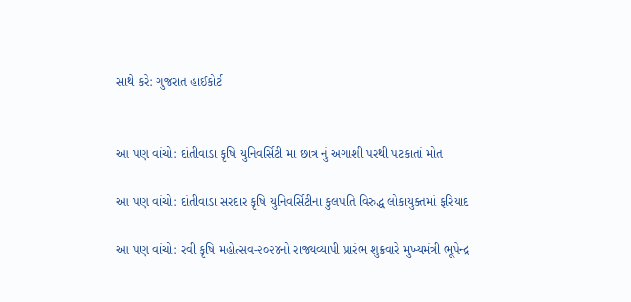સાથે કરે: ગુજરાત હાઈકોર્ટ


આ પણ વાંચો: દાંતીવાડા કૃષિ યુનિવર્સિટી મા છાત્ર નું અગાશી પરથી પટકાતાં મોત

આ પણ વાંચો: દાંતીવાડા સરદાર કૃષિ યુનિવર્સિટીના કુલપતિ વિરુદ્ધ લોકાયુક્તમાં ફરિયાદ

આ પણ વાંચો: રવી કૃષિ મહોત્સવ-૨૦૨૪નો રાજ્યવ્યાપી પ્રારંભ શુક્રવારે મુખ્યમંત્રી ભૂપેન્દ્ર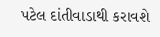પટેલ દાંતીવાડાથી કરાવશે